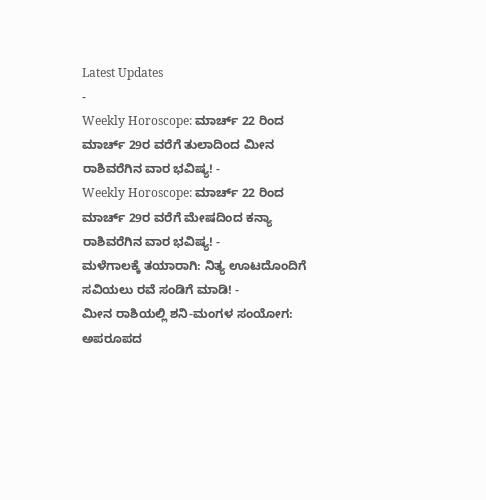Latest Updates
-
Weekly Horoscope: ಮಾರ್ಚ್ 22 ರಿಂದ ಮಾರ್ಚ್ 29ರ ವರೆಗೆ ತುಲಾದಿಂದ ಮೀನ ರಾಶಿವರೆಗಿನ ವಾರ ಭವಿಷ್ಯ! -
Weekly Horoscope: ಮಾರ್ಚ್ 22 ರಿಂದ ಮಾರ್ಚ್ 29ರ ವರೆಗೆ ಮೇಷದಿಂದ ಕನ್ಯಾ ರಾಶಿವರೆಗಿನ ವಾರ ಭವಿಷ್ಯ! -
ಮಳೆಗಾಲಕ್ಕೆ ತಯಾರಾಗಿ: ನಿತ್ಯ ಊಟದೊಂದಿಗೆ ಸವಿಯಲು ರವೆ ಸಂಡಿಗೆ ಮಾಡಿ! -
ಮೀನ ರಾಶಿಯಲ್ಲಿ ಶನಿ-ಮಂಗಳ ಸಂಯೋಗ: ಅಪರೂಪದ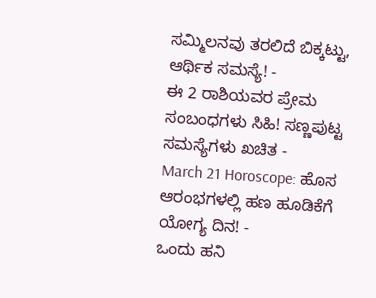ಸಮ್ಮಿಲನವು ತರಲಿದೆ ಬಿಕ್ಕಟ್ಟು, ಆರ್ಥಿಕ ಸಮಸ್ಯೆ! -
ಈ 2 ರಾಶಿಯವರ ಪ್ರೇಮ ಸಂಬಂಧಗಳು ಸಿಹಿ! ಸಣ್ಣಪುಟ್ಟ ಸಮಸ್ಯೆಗಳು ಖಚಿತ -
March 21 Horoscope: ಹೊಸ ಆರಂಭಗಳಲ್ಲಿ ಹಣ ಹೂಡಿಕೆಗೆ ಯೋಗ್ಯ ದಿನ! -
ಒಂದು ಹನಿ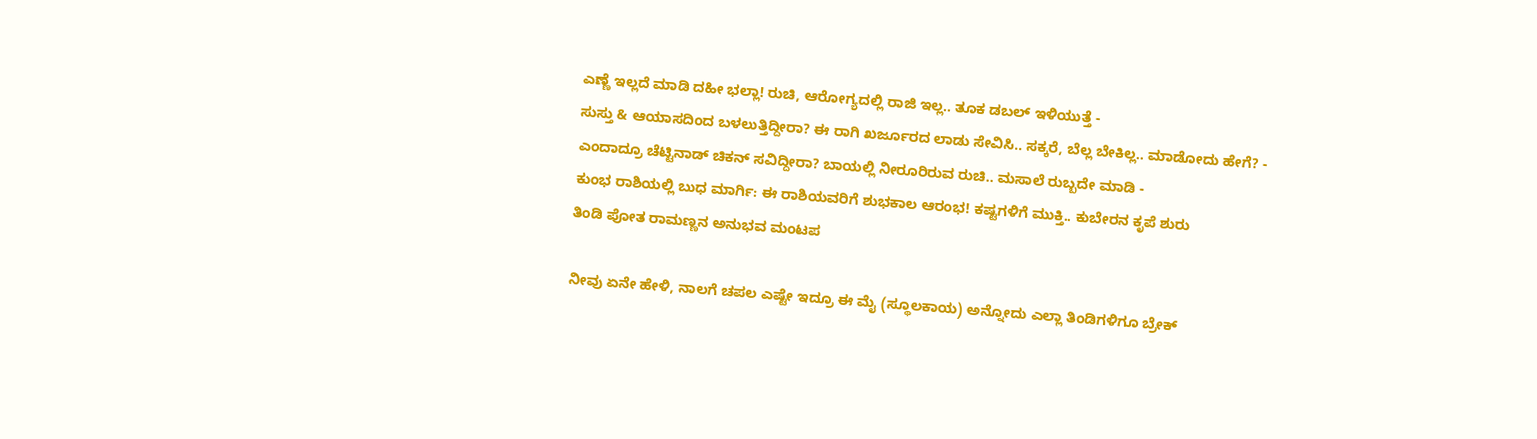ಎಣ್ಣೆ ಇಲ್ಲದೆ ಮಾಡಿ ದಹೀ ಭಲ್ಲಾ! ರುಚಿ, ಆರೋಗ್ಯದಲ್ಲಿ ರಾಜಿ ಇಲ್ಲ.. ತೂಕ ಡಬಲ್ ಇಳಿಯುತ್ತೆ -
ಸುಸ್ತು & ಆಯಾಸದಿಂದ ಬಳಲುತ್ತಿದ್ದೀರಾ? ಈ ರಾಗಿ ಖರ್ಜೂರದ ಲಾಡು ಸೇವಿಸಿ.. ಸಕ್ಕರೆ, ಬೆಲ್ಲ ಬೇಕಿಲ್ಲ.. ಮಾಡೋದು ಹೇಗೆ? -
ಎಂದಾದ್ರೂ ಚೆಟ್ಟಿನಾಡ್ ಚಿಕನ್ ಸವಿದ್ದೀರಾ? ಬಾಯಲ್ಲಿ ನೀರೂರಿರುವ ರುಚಿ.. ಮಸಾಲೆ ರುಬ್ಬದೇ ಮಾಡಿ -
ಕುಂಭ ರಾಶಿಯಲ್ಲಿ ಬುಧ ಮಾರ್ಗಿ: ಈ ರಾಶಿಯವರಿಗೆ ಶುಭಕಾಲ ಆರಂಭ! ಕಷ್ಟಗಳಿಗೆ ಮುಕ್ತಿ.. ಕುಬೇರನ ಕೃಪೆ ಶುರು
ತಿಂಡಿ ಪೋತ ರಾಮಣ್ಣನ ಅನುಭವ ಮಂಟಪ

ನೀವು ಏನೇ ಹೇಳಿ, ನಾಲಗೆ ಚಪಲ ಎಷ್ಟೇ ಇದ್ರೂ ಈ ಮೈ (ಸ್ಥೂಲಕಾಯ) ಅನ್ನೋದು ಎಲ್ಲಾ ತಿಂಡಿಗಳಿಗೂ ಬ್ರೇಕ್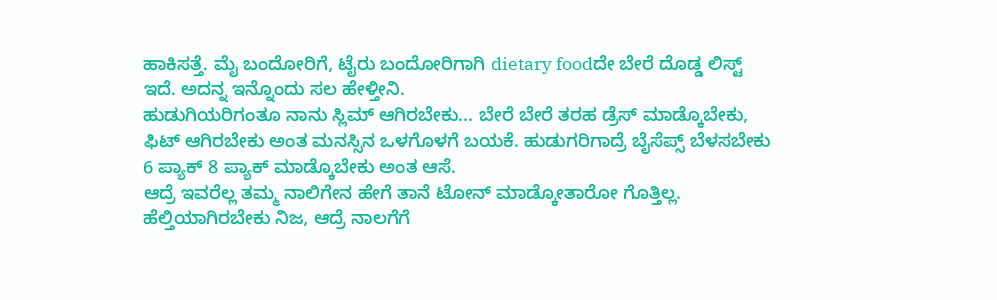ಹಾಕಿಸತ್ತೆ. ಮೈ ಬಂದೋರಿಗೆ, ಟೈರು ಬಂದೋರಿಗಾಗಿ dietary foodದೇ ಬೇರೆ ದೊಡ್ಡ ಲಿಸ್ಟ್ ಇದೆ. ಅದನ್ನ ಇನ್ನೊಂದು ಸಲ ಹೇಳ್ತೀನಿ.
ಹುಡುಗಿಯರಿಗಂತೂ ನಾನು ಸ್ಲಿಮ್ ಆಗಿರಬೇಕು... ಬೇರೆ ಬೇರೆ ತರಹ ಡ್ರೆಸ್ ಮಾಡ್ಕೊಬೇಕು, ಫಿಟ್ ಆಗಿರಬೇಕು ಅಂತ ಮನಸ್ಸಿನ ಒಳಗೊಳಗೆ ಬಯಕೆ. ಹುಡುಗರಿಗಾದ್ರೆ ಬೈಸೆಪ್ಸ್ ಬೆಳಸಬೇಕು 6 ಪ್ಯಾಕ್ 8 ಪ್ಯಾಕ್ ಮಾಡ್ಕೊಬೇಕು ಅಂತ ಆಸೆ.
ಆದ್ರೆ ಇವರೆಲ್ಲ ತಮ್ಮ ನಾಲಿಗೇನ ಹೇಗೆ ತಾನೆ ಟೋನ್ ಮಾಡ್ಕೋತಾರೋ ಗೊತ್ತಿಲ್ಲ. ಹೆಲ್ತಿಯಾಗಿರಬೇಕು ನಿಜ, ಆದ್ರೆ ನಾಲಗೆಗೆ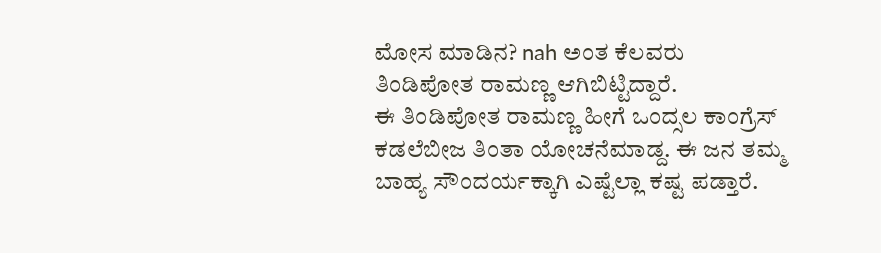ಮೋಸ ಮಾಡಿನ? nah ಅಂತ ಕೆಲವರು ತಿಂಡಿಪೋತ ರಾಮಣ್ಣ ಆಗಿಬಿಟ್ಟಿದ್ದಾರೆ.
ಈ ತಿಂಡಿಪೋತ ರಾಮಣ್ಣ ಹೀಗೆ ಒಂದ್ಸಲ ಕಾಂಗ್ರೆಸ್ ಕಡಲೆಬೀಜ ತಿಂತಾ ಯೋಚನೆಮಾಡ್ದ. ಈ ಜನ ತಮ್ಮ ಬಾಹ್ಯ ಸೌಂದರ್ಯಕ್ಕಾಗಿ ಎಷ್ಟೆಲ್ಲಾ ಕಷ್ಟ ಪಡ್ತಾರೆ.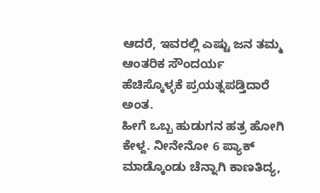ಆದರೆ, ಇವರಲ್ಲಿ ಎಷ್ಟು ಜನ ತಮ್ಮ ಆಂತರಿಕ ಸೌಂದರ್ಯ ಹೆಚಿಸ್ಕೊಳ್ಳಕೆ ಪ್ರಯತ್ನಪಡ್ತಿದಾರೆ ಅಂತ.
ಹೀಗೆ ಒಬ್ಬ ಹುಡುಗನ ಹತ್ರ ಹೋಗಿ ಕೇಳ್ದ. ನೀನೇನೋ 6 ಪ್ಯಾಕ್ ಮಾಡ್ಕೊಂಡು ಚೆನ್ನಾಗಿ ಕಾಣತಿದ್ಯ,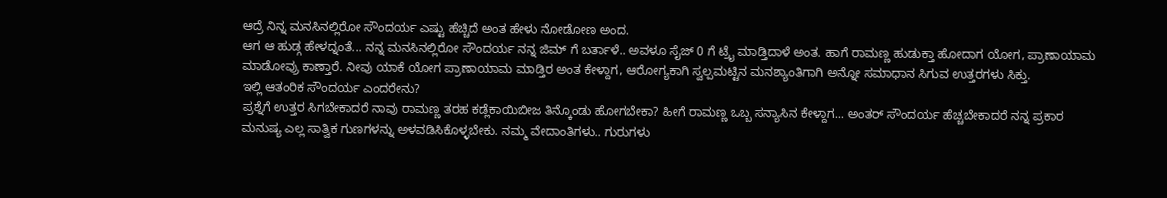ಆದ್ರೆ ನಿನ್ನ ಮನಸಿನಲ್ಲಿರೋ ಸೌಂದರ್ಯ ಎಷ್ಟು ಹೆಚ್ಚಿದೆ ಅಂತ ಹೇಳು ನೋಡೋಣ ಅಂದ.
ಆಗ ಆ ಹುಡ್ಗ ಹೇಳದ್ನಂತೆ... ನನ್ನ ಮನಸಿನಲ್ಲಿರೋ ಸೌಂದರ್ಯ ನನ್ನ ಜಿಮ್ ಗೆ ಬರ್ತಾಳೆ.. ಅವಳೂ ಸೈಜ್ 0 ಗೆ ಟ್ರೈ ಮಾಡ್ತಿದಾಳೆ ಅಂತ. ಹಾಗೆ ರಾಮಣ್ಣ ಹುಡುಕ್ತಾ ಹೋದಾಗ ಯೋಗ, ಪ್ರಾಣಾಯಾಮ ಮಾಡೋವ್ರು ಕಾಣ್ತಾರೆ. ನೀವು ಯಾಕೆ ಯೋಗ ಪ್ರಾಣಾಯಾಮ ಮಾಡ್ತಿರ ಅಂತ ಕೇಳ್ದಾಗ, ಆರೋಗ್ಯಕಾಗಿ ಸ್ವಲ್ಪಮಟ್ಟಿನ ಮನಶ್ಯಾಂತಿಗಾಗಿ ಅನ್ನೋ ಸಮಾಧಾನ ಸಿಗುವ ಉತ್ತರಗಳು ಸಿಕ್ತು.
ಇಲ್ಲಿ ಆತಂರಿಕ ಸೌಂದರ್ಯ ಎಂದರೇನು?
ಪ್ರಶ್ನೆಗೆ ಉತ್ತರ ಸಿಗಬೇಕಾದರೆ ನಾವು ರಾಮಣ್ಣ ತರಹ ಕಡ್ಲೆಕಾಯಿಬೀಜ ತಿನ್ಕೊಂಡು ಹೋಗಬೇಕಾ? ಹೀಗೆ ರಾಮಣ್ಣ ಒಬ್ಬ ಸನ್ಯಾಸಿನ ಕೇಳ್ದಾಗ... ಅಂತರ್ ಸೌಂದರ್ಯ ಹೆಚ್ಚಬೇಕಾದರೆ ನನ್ನ ಪ್ರಕಾರ ಮನುಷ್ಯ ಎಲ್ಲ ಸಾತ್ವಿಕ ಗುಣಗಳನ್ನು ಅಳವಡಿಸಿಕೊಳ್ಳಬೇಕು. ನಮ್ಮ ವೇದಾಂತಿಗಳು.. ಗುರುಗಳು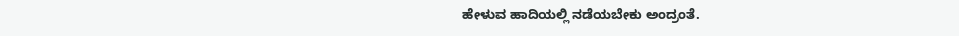ಹೇಳುವ ಹಾದಿಯಲ್ಲಿ ನಡೆಯಬೇಕು ಅಂದ್ರಂತೆ.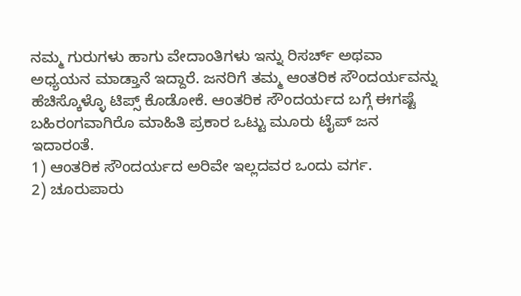ನಮ್ಮ ಗುರುಗಳು ಹಾಗು ವೇದಾಂತಿಗಳು ಇನ್ನು ರಿಸರ್ಚ್ ಅಥವಾ ಅಧ್ಯಯನ ಮಾಡ್ತಾನೆ ಇದ್ದಾರೆ. ಜನರಿಗೆ ತಮ್ಮ ಆಂತರಿಕ ಸೌಂದರ್ಯವನ್ನು ಹೆಚಿಸ್ಕೊಳ್ಳೊ ಟಿಪ್ಸ್ ಕೊಡೋಕೆ. ಆಂತರಿಕ ಸೌಂದರ್ಯದ ಬಗ್ಗೆ ಈಗಷ್ಟೆ ಬಹಿರಂಗವಾಗಿರೊ ಮಾಹಿತಿ ಪ್ರಕಾರ ಒಟ್ಟು ಮೂರು ಟೈಪ್ ಜನ ಇದಾರಂತೆ.
1) ಆಂತರಿಕ ಸೌಂದರ್ಯದ ಅರಿವೇ ಇಲ್ಲದವರ ಒಂದು ವರ್ಗ.
2) ಚೂರುಪಾರು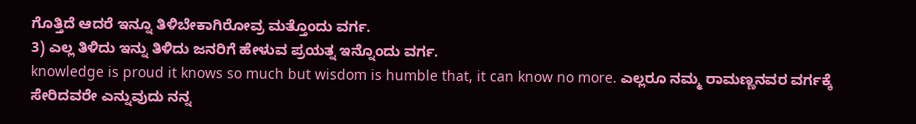ಗೊತ್ತಿದೆ ಆದರೆ ಇನ್ನೂ ತಿಳಿಬೇಕಾಗಿರೋವ್ರ ಮತ್ತೊಂದು ವರ್ಗ.
3) ಎಲ್ಲ ತಿಳಿದು ಇನ್ನು ತಿಳಿದು ಜನರಿಗೆ ಹೇಳುವ ಪ್ರಯತ್ನ ಇನ್ನೊಂದು ವರ್ಗ.
knowledge is proud it knows so much but wisdom is humble that, it can know no more. ಎಲ್ಲರೂ ನಮ್ಮ ರಾಮಣ್ಣನವರ ವರ್ಗಕ್ಕೆ ಸೇರಿದವರೇ ಎನ್ನುವುದು ನನ್ನ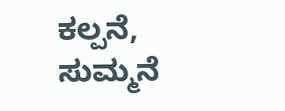ಕಲ್ಪನೆ, ಸುಮ್ಮನೆ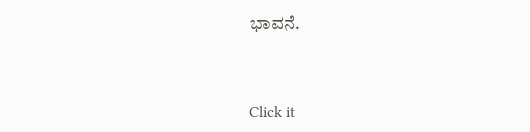ಭಾವನೆ.



Click it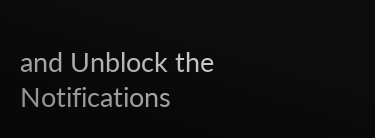and Unblock the Notifications